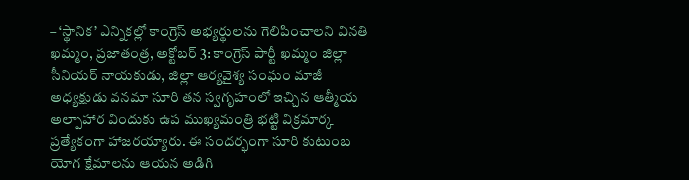– ‘స్థానిక’ ఎన్నికల్లో కాంగ్రెస్ అభ్యర్థులను గెలిపించాలని వినతి
ఖమ్మం, ప్రజాతంత్ర, అక్టోబర్ 3: కాంగ్రెస్ పార్టీ ఖమ్మం జిల్లా సీనియర్ నాయకుడు, జిల్లా ఆర్యవైశ్య సంఘం మాజీ అధ్యక్షుడు వనమా సూరి తన స్వగృహంలో ఇచ్చిన ఆత్మీయ అల్పాహార విందుకు ఉప ముఖ్యమంత్రి భట్టి విక్రమార్క ప్రత్యేకంగా హాజరయ్యారు. ఈ సందర్భంగా సూరి కుటుంబ యోగ క్షేమాలను ఆయన అడిగి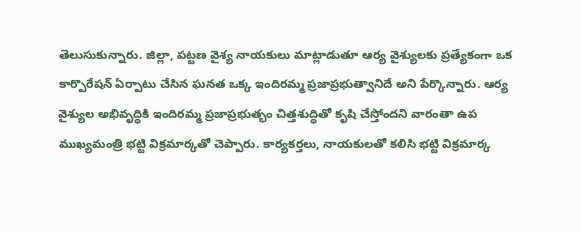తెలుసుకున్నారు. జిల్లా, పట్టణ వైశ్య నాయకులు మాట్లాడుతూ ఆర్య వైశ్యులకు ప్రత్యేకంగా ఒక కార్పొరేషన్ ఏర్పాటు చేసిన ఘనత ఒక్క ఇందిరమ్మ ప్రజాప్రభుత్వానిదే అని పేర్కొన్నారు. ఆర్య వైశ్యుల అభివృద్ధికి ఇందిరమ్మ ప్రజాప్రభుత్భం చిత్తశుద్ధితో కృషి చేస్తోందని వారంతా ఉప ముఖ్యమంత్రి భట్టి విక్రమార్కతో చెప్పారు. కార్యకర్తలు, నాయకులతో కలిసి భట్టి విక్రమార్క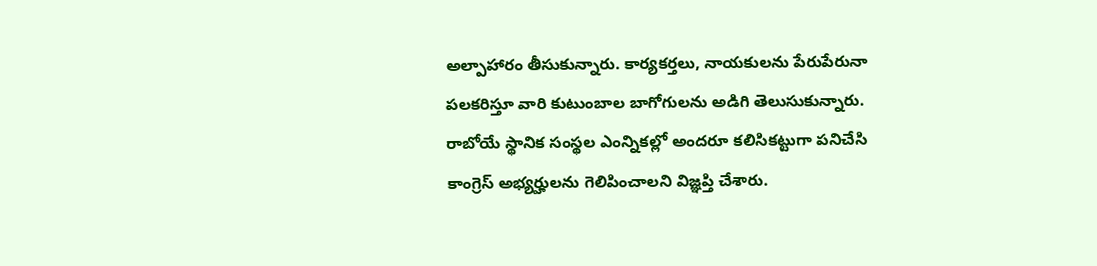అల్పాహారం తీసుకున్నారు. కార్యకర్తలు, నాయకులను పేరుపేరునా పలకరిస్తూ వారి కుటుంబాల బాగోగులను అడిగి తెలుసుకున్నారు. రాబోయే స్థానిక సంస్థల ఎంన్నికల్లో అందరూ కలిసికట్టుగా పనిచేసి కాంగ్రెస్ అభ్యర్హులను గెలిపించాలని విజ్ఞప్తి చేశారు.